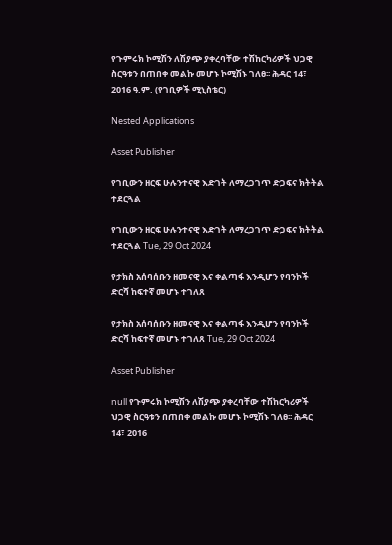የጉምሩክ ኮሚሽን ለሽያጭ ያቀረባቸው ተሽከርካሪዎች ህጋዊ ስርዓቱን በጠበቀ መልኩ መሆኑ ኮሚሽኑ ገለፀ፡፡ ሕዳር 14፣ 2016 ዓ.ም. (የገቢዎች ሚኒስቴር)

Nested Applications

Asset Publisher

የገቢውን ዘርፍ ሁሉንተናዊ እድገት ለማረጋገጥ ድጋፍና ክትትል ተደርጓል

የገቢውን ዘርፍ ሁሉንተናዊ እድገት ለማረጋገጥ ድጋፍና ክትትል ተደርጓል Tue, 29 Oct 2024

የታክስ አሰባሰቡን ዘመናዊ እና ቀልጣፋ እንዲሆን የባንኮች ድርሻ ከፍተኛ መሆኑ ተገለጸ

የታክስ አሰባሰቡን ዘመናዊ እና ቀልጣፋ እንዲሆን የባንኮች ድርሻ ከፍተኛ መሆኑ ተገለጸ Tue, 29 Oct 2024

Asset Publisher

null የጉምሩክ ኮሚሽን ለሽያጭ ያቀረባቸው ተሽከርካሪዎች ህጋዊ ስርዓቱን በጠበቀ መልኩ መሆኑ ኮሚሽኑ ገለፀ፡፡ ሕዳር 14፣ 2016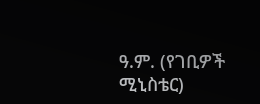ዓ.ም. (የገቢዎች ሚኒስቴር)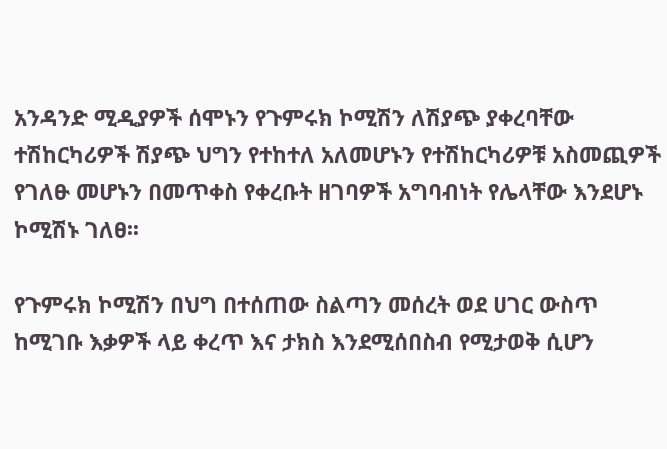አንዳንድ ሚዲያዎች ሰሞኑን የጉምሩክ ኮሚሽን ለሽያጭ ያቀረባቸው ተሽከርካሪዎች ሽያጭ ህግን የተከተለ አለመሆኑን የተሽከርካሪዎቹ አስመጪዎች የገለፁ መሆኑን በመጥቀስ የቀረቡት ዘገባዎች አግባብነት የሌላቸው እንደሆኑ ኮሚሽኑ ገለፀ፡፡

የጉምሩክ ኮሚሽን በህግ በተሰጠው ስልጣን መሰረት ወደ ሀገር ውስጥ ከሚገቡ እቃዎች ላይ ቀረጥ እና ታክስ እንደሚሰበስብ የሚታወቅ ሲሆን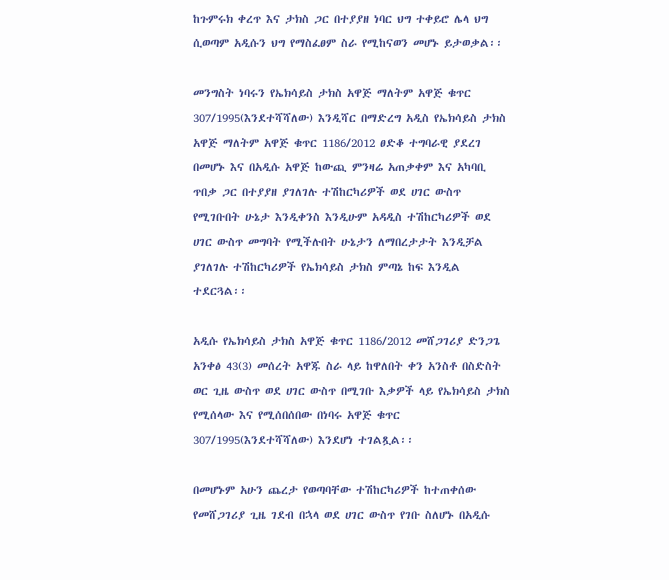ከጉምሩክ ቀረጥ እና ታክስ ጋር በተያያዘ ነባር ህግ ተቀይሮ ሌላ ህግ ሲወጣም አዲሱን ህግ የማስፈፀም ስራ የሚከናወን መሆኑ ይታወቃል፡፡

መንግስት ነባሩን የኤክሳይስ ታክስ አዋጅ ማለትም አዋጅ ቁጥር 307/1995(እንደተሻሻለው) እንዲሻር በማድረግ አዲስ የኤክሳይስ ታክስ አዋጅ ማለትም አዋጅ ቁጥር 1186/2012 ፀድቆ ተግባራዊ ያደረገ በመሆኑ እና በአዲሱ አዋጅ ከውጪ ምንዛሬ አጠቃቀም እና አካባቢ ጥበቃ ጋር በተያያዘ ያገለገሉ ተሽከርካሪዎች ወደ ሀገር ውስጥ የሚገቡበት ሁኔታ እንዲቀንስ እንዲሁም አዳዲስ ተሽከርካሪዎች ወደ ሀገር ውስጥ መግባት የሚችሉበት ሁኔታን ለማበረታታት እንዲቻል ያገለገሉ ተሽከርካሪዎች የኤክሳይስ ታክስ ምጣኔ ከፍ እንዲል ተደርጓል፡፡

አዲሱ የኤክሳይስ ታክስ አዋጅ ቁጥር 1186/2012 መሸጋገሪያ ድንጋጌ አንቀፅ 43(3) መሰረት አዋጁ ስራ ላይ ከዋለበት ቀን አንስቶ በስድስት ወር ጊዜ ውስጥ ወደ ሀገር ውስጥ በሚገቡ እቃዎች ላይ የኤክሳይስ ታክስ የሚሰላው እና የሚሰበሰበው በነባሩ አዋጅ ቁጥር 307/1995(እንደተሻሻለው) እንደሆነ ተገልጿል፡፡

በመሆኑም አሁን ጨረታ የወጣባቸው ተሽከርካሪዎች ከተጠቀሰው የመሸጋገሪያ ጊዜ ገደብ በኋላ ወደ ሀገር ውስጥ የገቡ ስለሆኑ በአዲሱ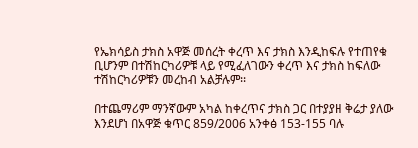የኤክሳይስ ታክስ አዋጅ መሰረት ቀረጥ እና ታክስ እንዲከፍሉ የተጠየቁ ቢሆንም በተሽከርካሪዎቹ ላይ የሚፈለገውን ቀረጥ እና ታክስ ከፍለው ተሽከርካሪዎቹን መረከብ አልቻሉም፡፡

በተጨማሪም ማንኛውም አካል ከቀረጥና ታክስ ጋር በተያያዘ ቅሬታ ያለው እንደሆነ በአዋጅ ቁጥር 859/2006 አንቀፅ 153-155 ባሉ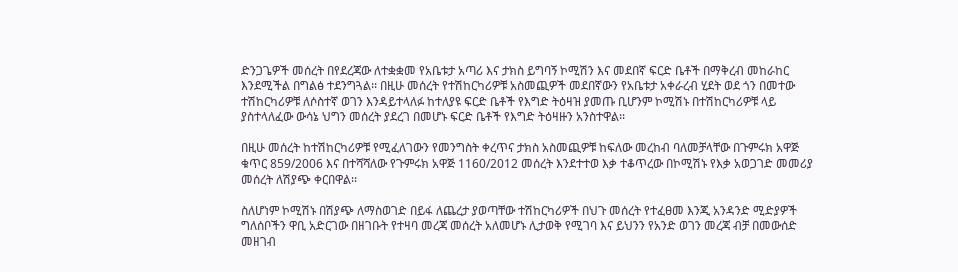ድንጋጌዎች መሰረት በየደረጃው ለተቋቋመ የአቤቱታ አጣሪ እና ታክስ ይግባኝ ኮሚሽን እና መደበኛ ፍርድ ቤቶች በማቅረብ መከራከር እንደሚችል በግልፅ ተደንግጓል፡፡ በዚሁ መሰረት የተሽከርካሪዎቹ አስመጪዎች መደበኛውን የአቤቱታ አቀራረብ ሂደት ወደ ጎን በመተው ተሽከርካሪዎቹ ለሶስተኛ ወገን እንዳይተላለፉ ከተለያዩ ፍርድ ቤቶች የእግድ ትዕዛዝ ያመጡ ቢሆንም ኮሚሽኑ በተሽከርካሪዎቹ ላይ ያስተላለፈው ውሳኔ ህግን መሰረት ያደረገ በመሆኑ ፍርድ ቤቶች የእግድ ትዕዛዙን አንስተዋል፡፡

በዚሁ መሰረት ከተሽከርካሪዎቹ የሚፈለገውን የመንግስት ቀረጥና ታክስ አስመጪዎቹ ከፍለው መረከብ ባለመቻላቸው በጉምሩክ አዋጅ ቁጥር 859/2006 እና በተሻሻለው የጉምሩክ አዋጅ 1160/2012 መሰረት እንደተተወ እቃ ተቆጥረው በኮሚሽኑ የእቃ አወጋገድ መመሪያ መሰረት ለሽያጭ ቀርበዋል፡፡

ስለሆነም ኮሚሽኑ በሽያጭ ለማስወገድ በይፋ ለጨረታ ያወጣቸው ተሽከርካሪዎች በህጉ መሰረት የተፈፀመ እንጂ አንዳንድ ሚድያዎች ግለሰቦችን ዋቢ አድርገው በዘገቡት የተዛባ መረጃ መሰረት አለመሆኑ ሊታወቅ የሚገባ እና ይህንን የአንድ ወገን መረጃ ብቻ በመውሰድ መዘገብ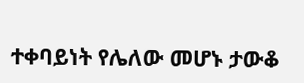ተቀባይነት የሌለው መሆኑ ታውቆ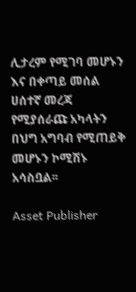ሊታረም የሚገባ መሆኑን እና በቀጣይ መሰል ሀሰተኛ መረጃ የሚያሰራጩ አካላትን በህግ አግባብ የሚጠይቅ መሆኑን ኮሚሽኑ አሳስቧል፡፡

Asset Publisher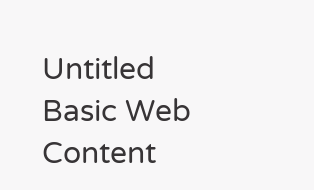Untitled Basic Web Content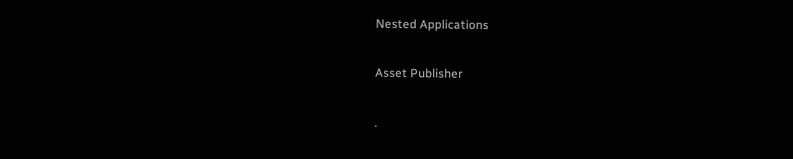Nested Applications

Asset Publisher

.